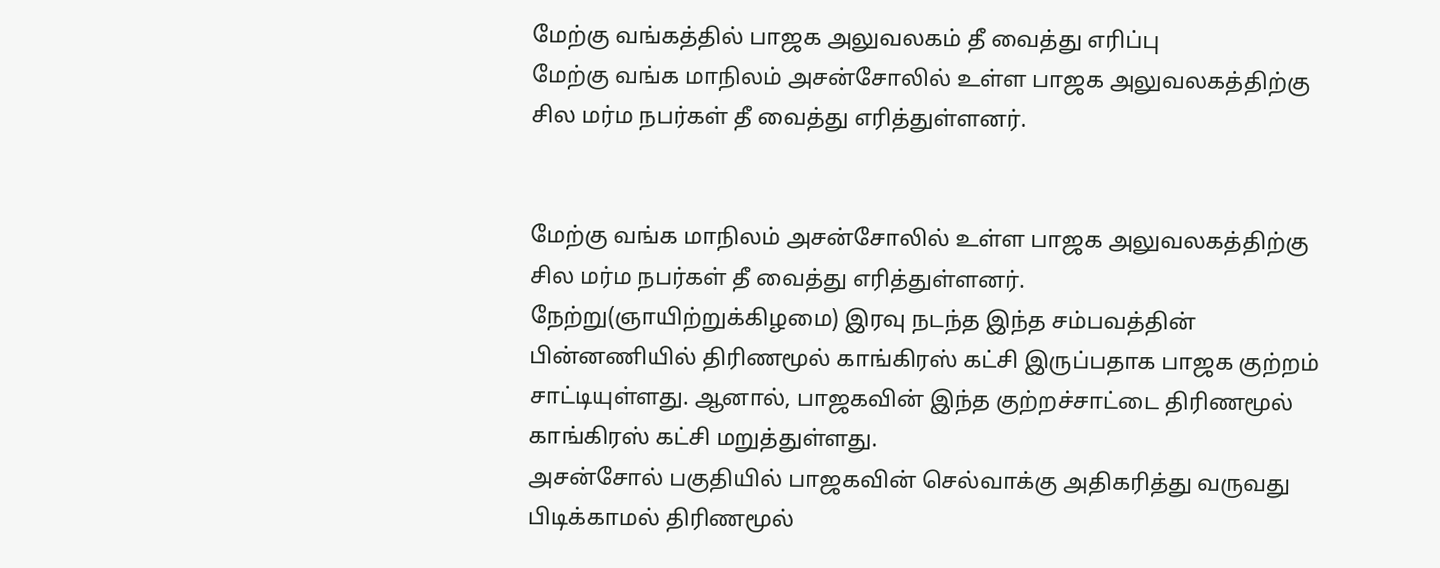மேற்கு வங்கத்தில் பாஜக அலுவலகம் தீ வைத்து எரிப்பு
மேற்கு வங்க மாநிலம் அசன்சோலில் உள்ள பாஜக அலுவலகத்திற்கு சில மர்ம நபர்கள் தீ வைத்து எரித்துள்ளனர்.


மேற்கு வங்க மாநிலம் அசன்சோலில் உள்ள பாஜக அலுவலகத்திற்கு சில மர்ம நபர்கள் தீ வைத்து எரித்துள்ளனர். நேற்று(ஞாயிற்றுக்கிழமை) இரவு நடந்த இந்த சம்பவத்தின் பின்னணியில் திரிணமூல் காங்கிரஸ் கட்சி இருப்பதாக பாஜக குற்றம் சாட்டியுள்ளது. ஆனால், பாஜகவின் இந்த குற்றச்சாட்டை திரிணமூல் காங்கிரஸ் கட்சி மறுத்துள்ளது.
அசன்சோல் பகுதியில் பாஜகவின் செல்வாக்கு அதிகரித்து வருவது பிடிக்காமல் திரிணமூல்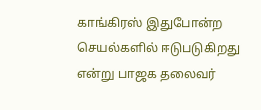காங்கிரஸ் இதுபோன்ற செயல்களில் ஈடுபடுகிறது என்று பாஜக தலைவர்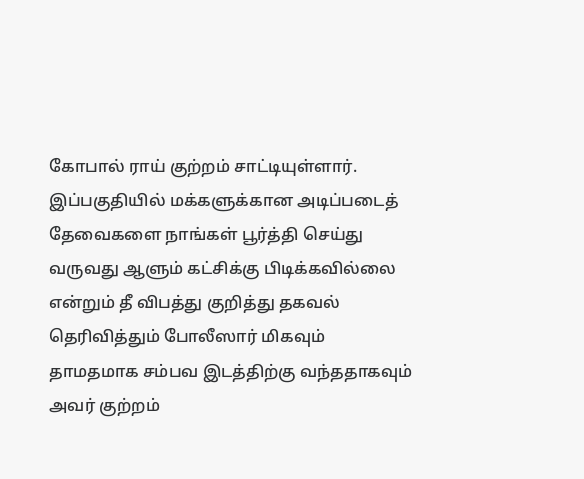கோபால் ராய் குற்றம் சாட்டியுள்ளார்.
இப்பகுதியில் மக்களுக்கான அடிப்படைத் தேவைகளை நாங்கள் பூர்த்தி செய்து வருவது ஆளும் கட்சிக்கு பிடிக்கவில்லை என்றும் தீ விபத்து குறித்து தகவல் தெரிவித்தும் போலீஸார் மிகவும் தாமதமாக சம்பவ இடத்திற்கு வந்ததாகவும் அவர் குற்றம்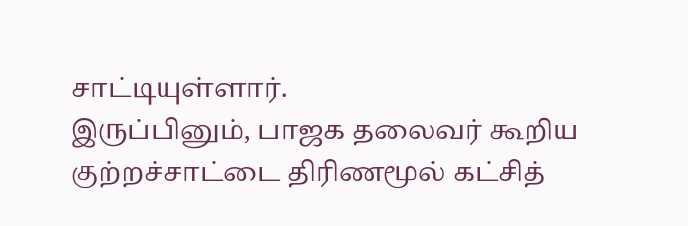சாட்டியுள்ளார்.
இருப்பினும், பாஜக தலைவர் கூறிய குற்றச்சாட்டை திரிணமூல் கட்சித்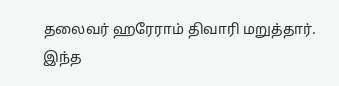தலைவர் ஹரேராம் திவாரி மறுத்தார். இந்த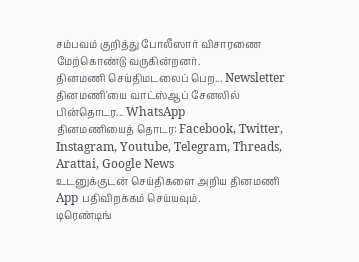சம்பவம் குறித்து போலீஸார் விசாரணை மேற்கொண்டு வருகின்றனர்.
தினமணி செய்திமடலைப் பெற... Newsletter
தினமணி'யை வாட்ஸ்ஆப் சேனலில் பின்தொடர... WhatsApp
தினமணியைத் தொடர: Facebook, Twitter, Instagram, Youtube, Telegram, Threads, Arattai, Google News
உடனுக்குடன் செய்திகளை அறிய தினமணி App பதிவிறக்கம் செய்யவும்.
டிரெண்டிங்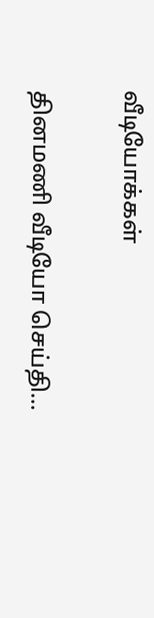வீடியோக்கள்

தினமணி வீடியோ செய்தி...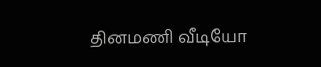தினமணி வீடியோ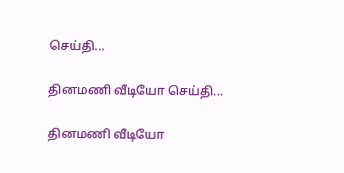செய்தி...

தினமணி வீடியோ செய்தி...

தினமணி வீடியோ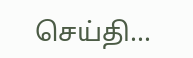செய்தி...